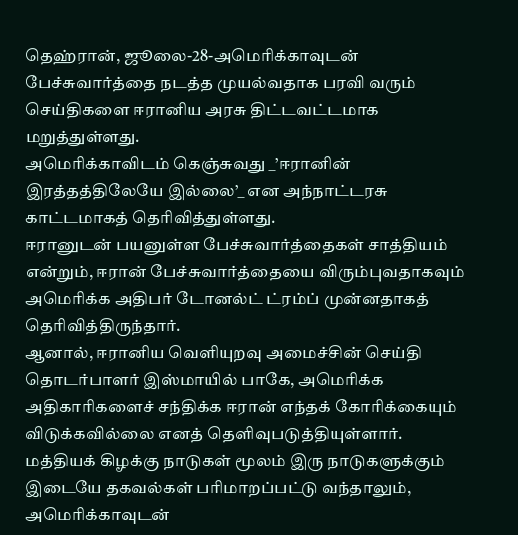தெஹ்ரான், ஜூலை-28-அமெரிக்காவுடன் பேச்சுவார்த்தை நடத்த முயல்வதாக பரவி வரும் செய்திகளை ஈரானிய அரசு திட்டவட்டமாக மறுத்துள்ளது.
அமெரிக்காவிடம் கெஞ்சுவது _’ஈரானின் இரத்தத்திலேயே இல்லை’_ என அந்நாட்டரசு காட்டமாகத் தெரிவித்துள்ளது.
ஈரானுடன் பயனுள்ள பேச்சுவார்த்தைகள் சாத்தியம் என்றும், ஈரான் பேச்சுவார்த்தையை விரும்புவதாகவும் அமெரிக்க அதிபர் டோனல்ட் ட்ரம்ப் முன்னதாகத் தெரிவித்திருந்தார்.
ஆனால், ஈரானிய வெளியுறவு அமைச்சின் செய்தி தொடர்பாளர் இஸ்மாயில் பாகே, அமெரிக்க அதிகாரிகளைச் சந்திக்க ஈரான் எந்தக் கோரிக்கையும் விடுக்கவில்லை எனத் தெளிவுபடுத்தியுள்ளார்.
மத்தியக் கிழக்கு நாடுகள் மூலம் இரு நாடுகளுக்கும் இடையே தகவல்கள் பரிமாறப்பட்டு வந்தாலும், அமெரிக்காவுடன்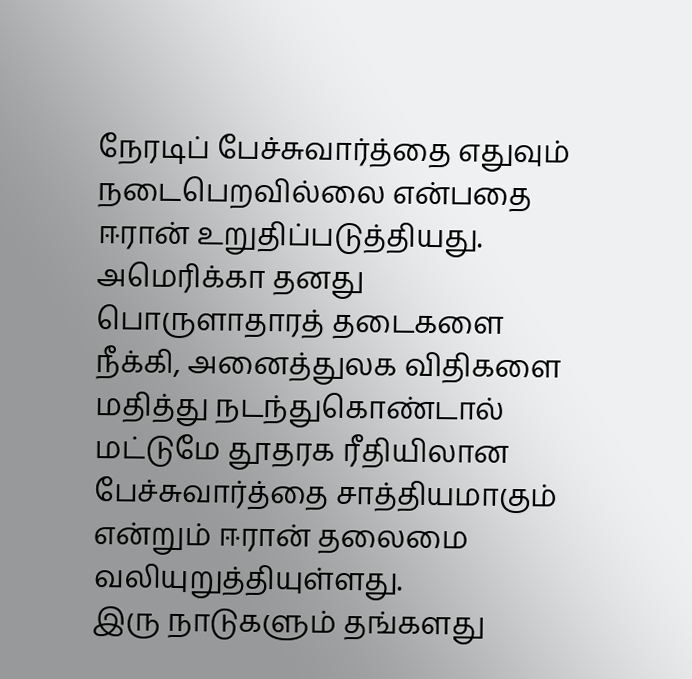நேரடிப் பேச்சுவார்த்தை எதுவும் நடைபெறவில்லை என்பதை ஈரான் உறுதிப்படுத்தியது.
அமெரிக்கா தனது பொருளாதாரத் தடைகளை நீக்கி, அனைத்துலக விதிகளை மதித்து நடந்துகொண்டால் மட்டுமே தூதரக ரீதியிலான பேச்சுவார்த்தை சாத்தியமாகும் என்றும் ஈரான் தலைமை வலியுறுத்தியுள்ளது.
இரு நாடுகளும் தங்களது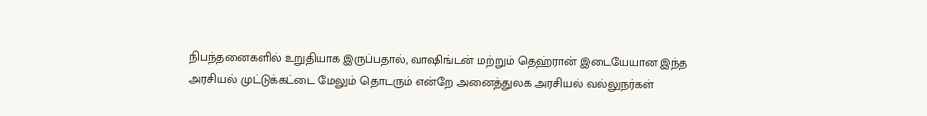நிபந்தனைகளில் உறுதியாக இருப்பதால், வாஷிங்டன் மற்றும் தெஹ்ரான் இடையேயான இந்த அரசியல் முட்டுக்கட்டை மேலும் தொடரும் என்றே அனைத்துலக அரசியல் வல்லுநர்கள்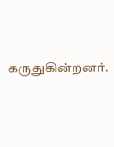கருதுகின்றனர்.